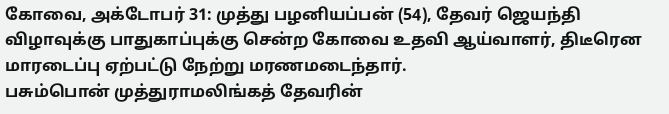கோவை, அக்டோபர் 31: முத்து பழனியப்பன் (54), தேவர் ஜெயந்தி விழாவுக்கு பாதுகாப்புக்கு சென்ற கோவை உதவி ஆய்வாளர், திடீரென மாரடைப்பு ஏற்பட்டு நேற்று மரணமடைந்தார்.
பசும்பொன் முத்துராமலிங்கத் தேவரின்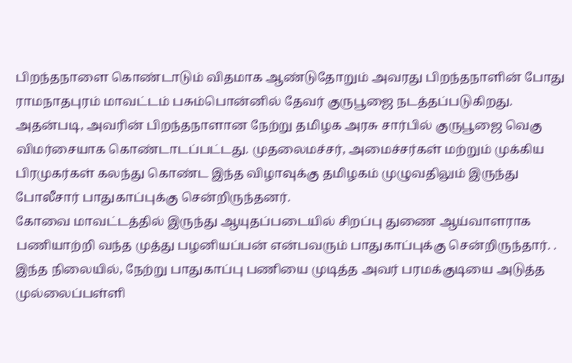பிறந்தநாளை கொண்டாடும் விதமாக ஆண்டுதோறும் அவரது பிறந்தநாளின் போது ராமநாதபுரம் மாவட்டம் பசும்பொன்னில் தேவர் குருபூஜை நடத்தப்படுகிறது. அதன்படி, அவரின் பிறந்தநாளான நேற்று தமிழக அரசு சார்பில் குருபூஜை வெகு விமர்சையாக கொண்டாடப்பட்டது. முதலைமச்சர், அமைச்சர்கள் மற்றும் முக்கிய பிரமுகர்கள் கலந்து கொண்ட இந்த விழாவுக்கு தமிழகம் முழுவதிலும் இருந்து போலீசார் பாதுகாப்புக்கு சென்றிருந்தனர்.
கோவை மாவட்டத்தில் இருந்து ஆயுதப்படையில் சிறப்பு துணை ஆய்வாளராக பணியாற்றி வந்த முத்து பழனியப்பன் என்பவரும் பாதுகாப்புக்கு சென்றிருந்தார். . இந்த நிலையில், நேற்று பாதுகாப்பு பணியை முடித்த அவர் பரமக்குடியை அடுத்த முல்லைப்பள்ளி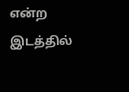என்ற இடத்தில்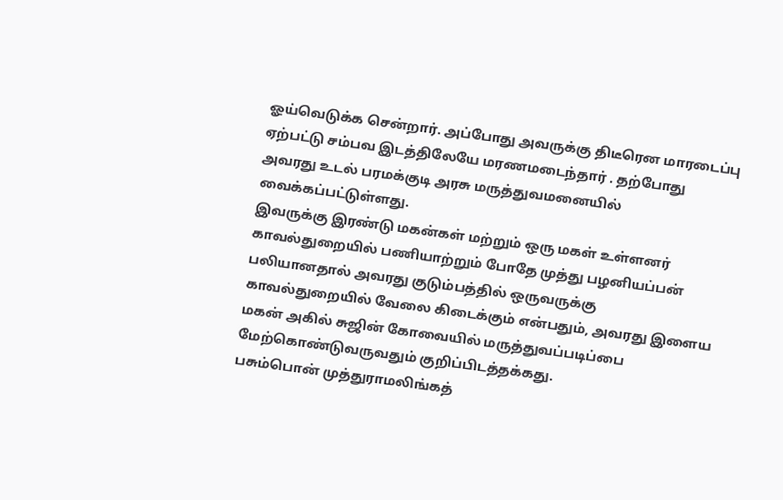ஓய்வெடுக்க சென்றார். அப்போது அவருக்கு திடீரென மாரடைப்பு ஏற்பட்டு சம்பவ இடத்திலேயே மரணமடைந்தார் . தற்போது அவரது உடல் பரமக்குடி அரசு மருத்துவமனையில் வைக்கப்பட்டுள்ளது.
இவருக்கு இரண்டு மகன்கள் மற்றும் ஒரு மகள் உள்ளனர்
காவல்துறையில் பணியாற்றும் போதே முத்து பழனியப்பன் பலியானதால் அவரது குடும்பத்தில் ஒருவருக்கு காவல்துறையில் வேலை கிடைக்கும் என்பதும், அவரது இளைய மகன் அகில் சுஜின் கோவையில் மருத்துவப்படிப்பை மேற்கொண்டுவருவதும் குறிப்பிடத்தக்கது.
பசும்பொன் முத்துராமலிங்கத்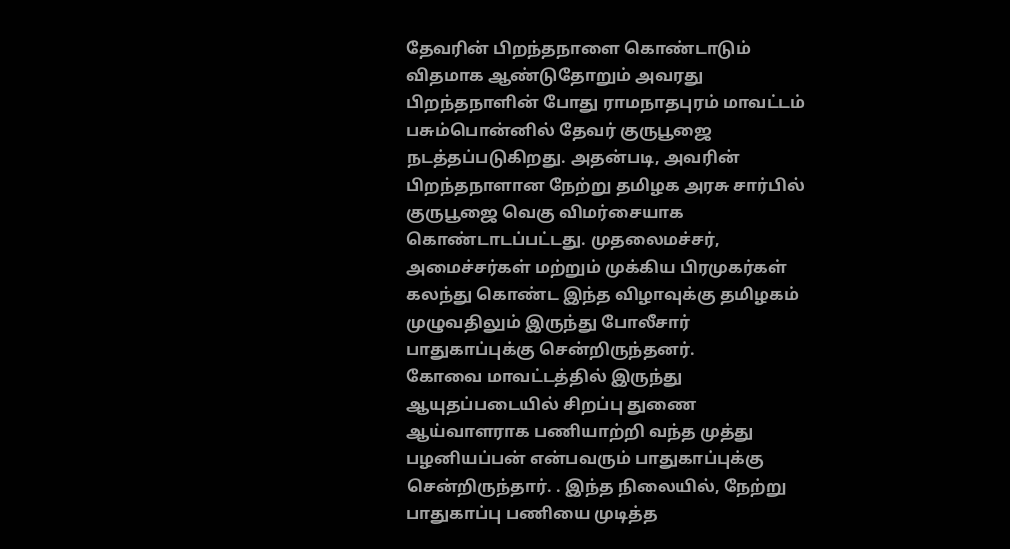தேவரின் பிறந்தநாளை கொண்டாடும் விதமாக ஆண்டுதோறும் அவரது பிறந்தநாளின் போது ராமநாதபுரம் மாவட்டம் பசும்பொன்னில் தேவர் குருபூஜை நடத்தப்படுகிறது. அதன்படி, அவரின் பிறந்தநாளான நேற்று தமிழக அரசு சார்பில் குருபூஜை வெகு விமர்சையாக கொண்டாடப்பட்டது. முதலைமச்சர், அமைச்சர்கள் மற்றும் முக்கிய பிரமுகர்கள் கலந்து கொண்ட இந்த விழாவுக்கு தமிழகம் முழுவதிலும் இருந்து போலீசார் பாதுகாப்புக்கு சென்றிருந்தனர்.
கோவை மாவட்டத்தில் இருந்து ஆயுதப்படையில் சிறப்பு துணை ஆய்வாளராக பணியாற்றி வந்த முத்து பழனியப்பன் என்பவரும் பாதுகாப்புக்கு சென்றிருந்தார். . இந்த நிலையில், நேற்று பாதுகாப்பு பணியை முடித்த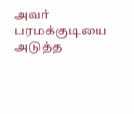அவர் பரமக்குடியை அடுத்த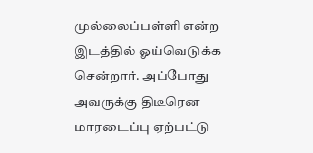முல்லைப்பள்ளி என்ற இடத்தில் ஓய்வெடுக்க சென்றார். அப்போது அவருக்கு திடீரென மாரடைப்பு ஏற்பட்டு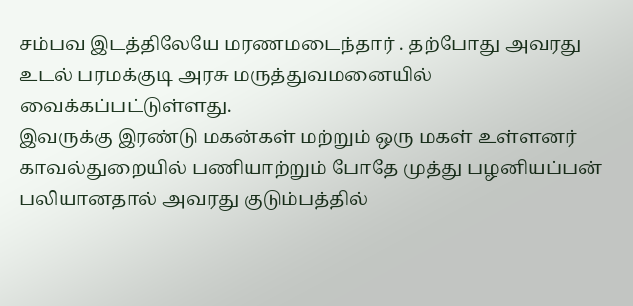சம்பவ இடத்திலேயே மரணமடைந்தார் . தற்போது அவரது உடல் பரமக்குடி அரசு மருத்துவமனையில் வைக்கப்பட்டுள்ளது.
இவருக்கு இரண்டு மகன்கள் மற்றும் ஒரு மகள் உள்ளனர்
காவல்துறையில் பணியாற்றும் போதே முத்து பழனியப்பன் பலியானதால் அவரது குடும்பத்தில்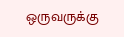ஒருவருக்கு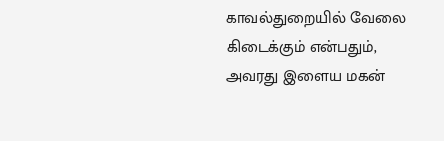காவல்துறையில் வேலை கிடைக்கும் என்பதும், அவரது இளைய மகன்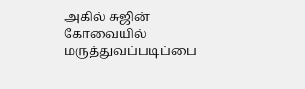அகில் சுஜின் கோவையில் மருத்துவப்படிப்பை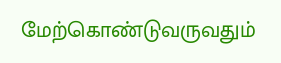மேற்கொண்டுவருவதும்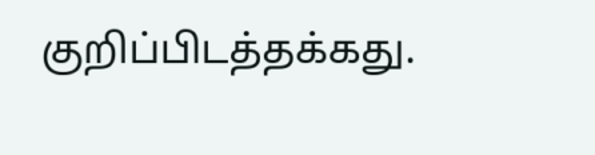குறிப்பிடத்தக்கது.